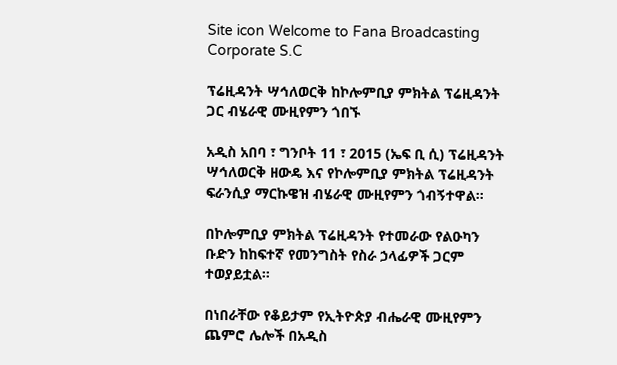Site icon Welcome to Fana Broadcasting Corporate S.C

ፕሬዚዳንት ሣኅለወርቅ ከኮሎምቢያ ምክትል ፕሬዚዳንት ጋር ብሄራዊ ሙዚየምን ጎበኙ

አዲስ አበባ ፣ ግንቦት 11 ፣ 2015 (ኤፍ ቢ ሲ) ፕሬዚዳንት ሣኅለወርቅ ዘውዴ እና የኮሎምቢያ ምክትል ፕሬዚዳንት ፍራንሲያ ማርኩዌዝ ብሄራዊ ሙዚየምን ጎብኝተዋል፡፡

በኮሎምቢያ ምክትል ፕሬዚዳንት የተመራው የልዑካን ቡድን ከከፍተኛ የመንግስት የስራ ኃላፊዎች ጋርም ተወያይቷል፡፡

በነበራቸው የቆይታም የኢትዮጵያ ብሔራዊ ሙዚየምን ጨምሮ ሌሎች በአዲስ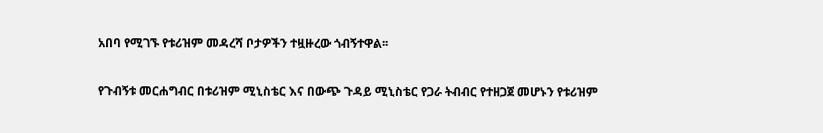አበባ የሚገኙ የቱሪዝም መዳረሻ ቦታዎችን ተዟዙረው ጎብኝተዋል፡፡

የጉብኝቱ መርሐግብር በቱሪዝም ሚኒስቴር እና በውጭ ጉዳይ ሚኒስቴር የጋራ ትብብር የተዘጋጀ መሆኑን የቱሪዝም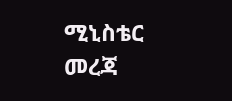ሚኒስቴር መረጃ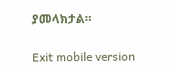ያመላክታል።

Exit mobile version